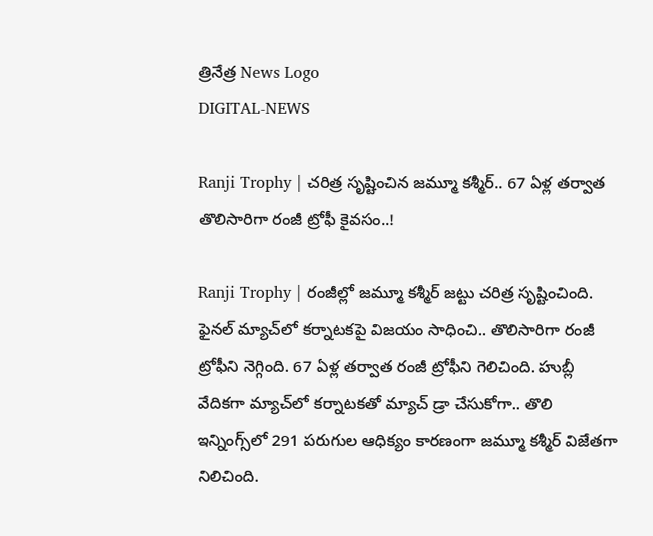త్రినేత్ర News Logo
DIGITAL-NEWS

Ranji Trophy | చ‌రిత్ర సృష్టించిన జ‌మ్మూ క‌శ్మీర్‌.. 67 ఏళ్ల త‌ర్వాత తొలిసారిగా రంజీ ట్రోఫీ కైవ‌సం..!

Ranji Trophy | రంజీల్లో జ‌మ్మూ క‌శ్మీర్ జ‌ట్టు చ‌రిత్ర సృష్టించింది. ఫైన‌ల్ మ్యాచ్‌లో క‌ర్నాట‌క‌పై విజ‌యం సాధించి.. తొలిసారిగా రంజీ ట్రోఫీని నెగ్గింది. 67 ఏళ్ల త‌ర్వాత రంజీ ట్రోఫీని గెలిచింది. హుబ్లీ వేదికగా మ్యాచ్‌లో క‌ర్నాట‌కతో మ్యాచ్ డ్రా చేసుకోగా.. తొలి ఇన్నింగ్స్‌లో 291 ప‌రుగుల ఆధిక్యం కార‌ణంగా జ‌మ్మూ క‌శ్మీర్ విజేత‌గా నిలిచింది.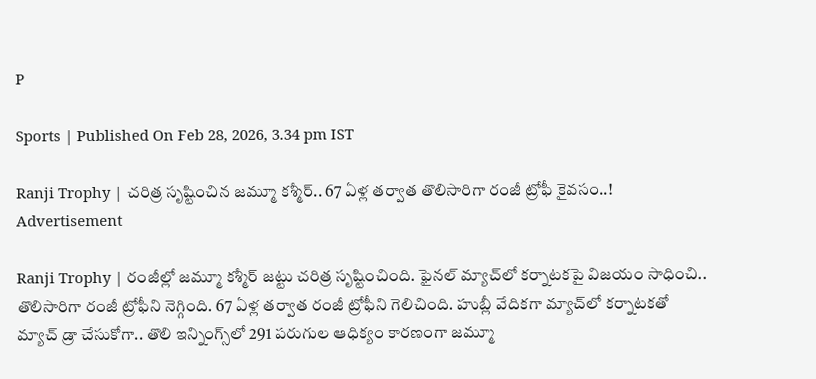P

Sports | Published On Feb 28, 2026, 3.34 pm IST

Ranji Trophy | చ‌రిత్ర సృష్టించిన జ‌మ్మూ క‌శ్మీర్‌.. 67 ఏళ్ల త‌ర్వాత తొలిసారిగా రంజీ ట్రోఫీ కైవ‌సం..!
Advertisement

Ranji Trophy | రంజీల్లో జ‌మ్మూ క‌శ్మీర్ జ‌ట్టు చ‌రిత్ర సృష్టించింది. ఫైన‌ల్ మ్యాచ్‌లో క‌ర్నాట‌క‌పై విజ‌యం సాధించి.. తొలిసారిగా రంజీ ట్రోఫీని నెగ్గింది. 67 ఏళ్ల త‌ర్వాత రంజీ ట్రోఫీని గెలిచింది. హుబ్లీ వేదికగా మ్యాచ్‌లో క‌ర్నాట‌కతో మ్యాచ్ డ్రా చేసుకోగా.. తొలి ఇన్నింగ్స్‌లో 291 ప‌రుగుల ఆధిక్యం కార‌ణంగా జ‌మ్మూ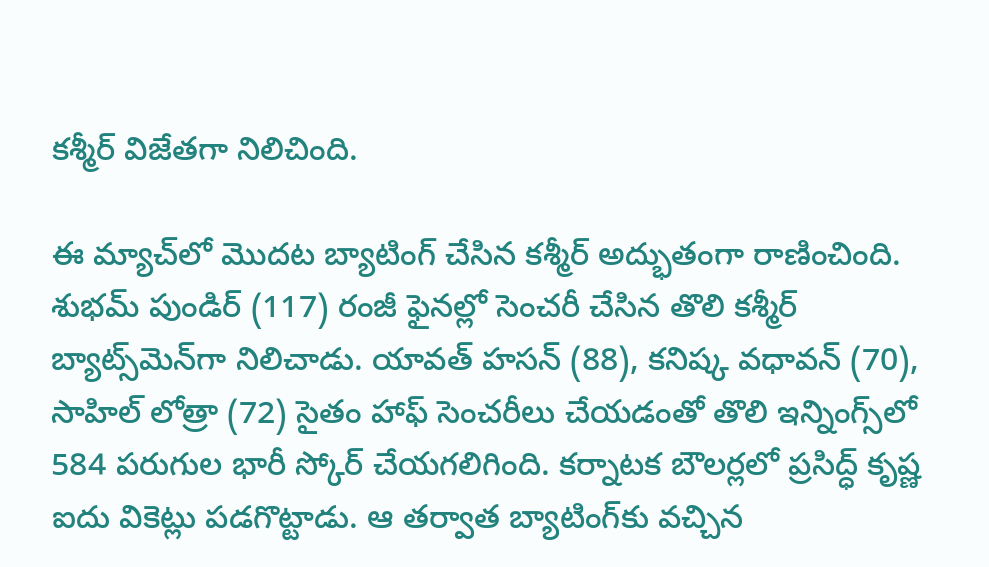క‌శ్మీర్ విజేత‌గా నిలిచింది.

ఈ మ్యాచ్‌లో మొద‌ట బ్యాటింగ్ చేసిన క‌శ్మీర్ అద్భుతంగా రాణించింది. శుభమ్ పుండిర్ (117) రంజీ ఫైనల్లో సెంచరీ చేసిన తొలి కశ్మీర్ బ్యాట్స్‌మెన్‌గా నిలిచాడు. యావ‌త్ హ‌స‌న్ (88), కనిష్క వధావన్ (70), సాహిల్ లోత్రా (72) సైతం హాఫ్ సెంచ‌రీలు చేయ‌డంతో తొలి ఇన్నింగ్స్‌లో 584 ప‌రుగుల భారీ స్కోర్ చేయ‌గ‌లిగింది. క‌ర్నాట‌క బౌలర్లలో ప్రసిద్ధ్ కృష్ణ ఐదు వికెట్లు ప‌డ‌గొట్టాడు. ఆ త‌ర్వాత బ్యాటింగ్‌కు వ‌చ్చిన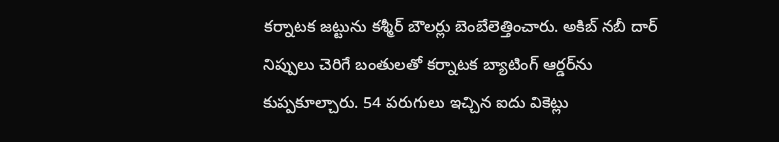క‌ర్నాట‌క జ‌ట్టును క‌శ్మీర్ బౌల‌ర్లు బెంబేలెత్తించారు. అకిబ్ నబీ దార్ నిప్పులు చెరిగే బంతుల‌తో క‌ర్నాట‌క బ్యాటింగ్ ఆర్డ‌ర్‌ను కుప్ప‌కూల్చారు. 54 ప‌రుగులు ఇచ్చిన ఐదు వికెట్లు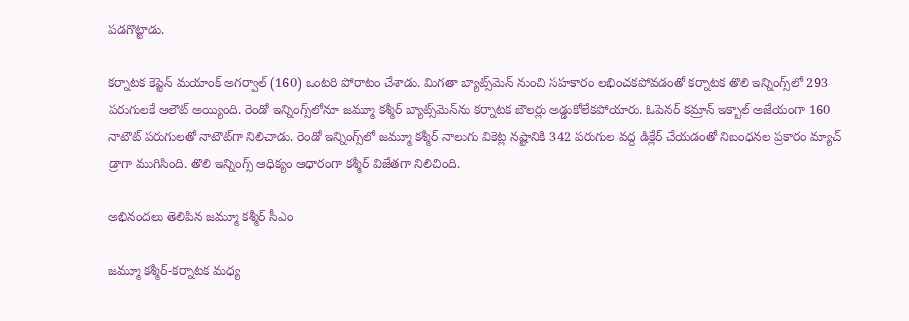ప‌డ‌గొట్టాడు.

క‌ర్నాట‌క కెప్టెన్ మయాంక్ అగర్వాల్ (160) ఒంటరి పోరాటం చేశాడు. మిగ‌తా బ్యాట్స్‌మెన్ నుంచి స‌హ‌కారం ల‌భించ‌క‌పోవ‌డంతో క‌ర్నాట‌క తొలి ఇన్నింగ్స్‌లో 293 ప‌రుగుల‌కే ఆలౌట్ అయ్యింది. రెండో ఇన్నింగ్స్‌లోనూ జ‌మ్మూ క‌శ్మీర్ బ్యాట్స్‌మెన్‌ను క‌ర్నాట‌క బౌల‌ర్లు అడ్డుకోలేక‌పోయారు. ఓపెనర్ కమ్రాన్ ఇక్బాల్ అజేయంగా 160 నాటౌట్ ప‌రుగుల‌తో నాటౌట్‌గా నిలిచాడు. రెండో ఇన్నింగ్స్‌లో జ‌మ్మూ క‌శ్మీర్ నాలుగు వికెట్ల న‌ష్టానికి 342 ప‌రుగుల వ‌ద్ద డిక్లేర్ చేయ‌డంతో నిబంధ‌న‌ల ప్ర‌కారం మ్యాచ్ డ్రాగా ముగిసింది. తొలి ఇన్నింగ్స్ ఆధిక్యం ఆధారంగా క‌శ్మీర్ విజేత‌గా నిలిచింది.

అభినంద‌లు తెలిపిన జ‌మ్మూ క‌శ్మీర్ సీఎం

జమ్మూ క‌శ్మీర్-క‌ర్నాట‌క మధ్య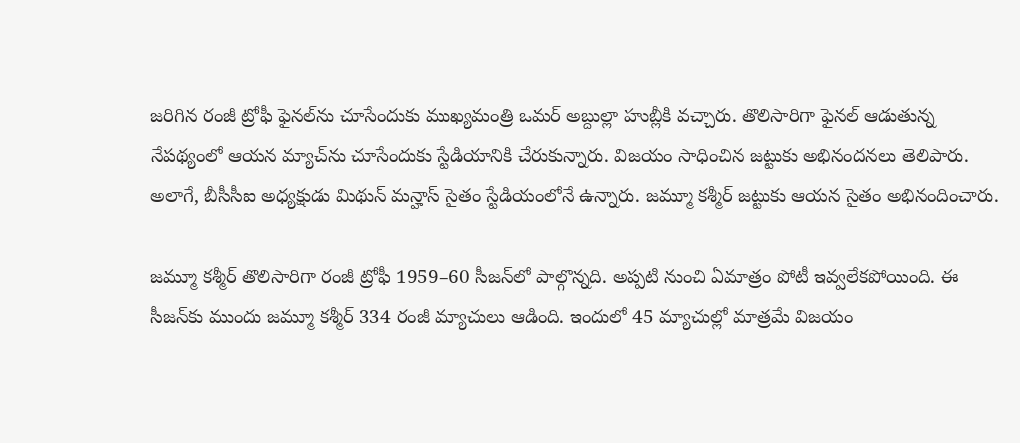జరిగిన రంజీ ట్రోఫీ ఫైనల్‌ను చూసేందుకు ముఖ్య‌మంత్రి ఒమ‌ర్ అబ్దుల్లా హుబ్లీకి వ‌చ్చారు. తొలిసారిగా ఫైన‌ల్ ఆడుతున్న నేప‌థ్యంలో ఆయ‌న మ్యాచ్‌ను చూసేందుకు స్టేడియానికి చేరుకున్నారు. విజ‌యం సాధించిన జ‌ట్టుకు అభినంద‌న‌లు తెలిపారు. అలాగే, బీసీసీఐ అధ్య‌క్షుడు మిథున్ మ‌న్హాస్ సైతం స్టేడియంలోనే ఉన్నారు. జ‌మ్మూ క‌శ్మీర్ జ‌ట్టుకు ఆయ‌న సైతం అభినందించారు.

జమ్మూ క‌శ్మీర్ తొలిసారిగా రంజీ ట్రోఫీ 1959–60 సీజన్‌లో పాల్గొన్న‌ది. అప్ప‌టి నుంచి ఏమాత్రం పోటీ ఇవ్వ‌లేక‌పోయింది. ఈ సీజ‌న్‌కు ముందు జ‌మ్మూ క‌శ్మీర్ 334 రంజీ మ్యాచులు ఆడింది. ఇందులో 45 మ్యాచుల్లో మాత్ర‌మే విజ‌యం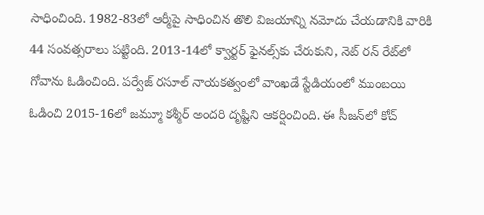సాధించింది. 1982-83లో ఆర్మీపై సాధించిన తొలి విజయాన్ని నమోదు చేయడానికి వారికి 44 సంవత్సరాలు పట్టింది. 2013-14లో క్వార్టర్ ఫైనల్స్‌కు చేరుకుని, నెట్ రన్ రేట్‌లో గోవాను ఓడించింది. పర్వేజ్ రసూల్ నాయకత్వంలో వాంఖడే స్టేడియంలో ముంబ‌యి ఓడించి 2015-16లో జమ్మూ క‌శ్మీర్ అంద‌రి దృష్టిని ఆక‌ర్షించింది. ఈ సీజ‌న్‌లో కోచ్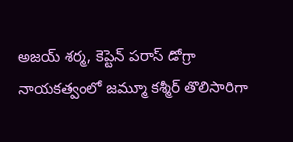అజ‌య్ శ‌ర్మ‌, కెప్టెన్ ప‌రాస్ డోగ్రా నాయ‌క‌త్వంలో జ‌మ్మూ క‌శ్మీర్ తొలిసారిగా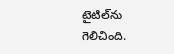టైటిల్‌ను గెలిచింది.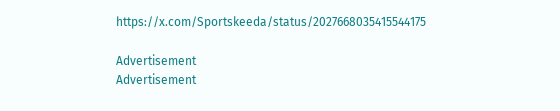https://x.com/Sportskeeda/status/2027668035415544175

Advertisement
Advertisement